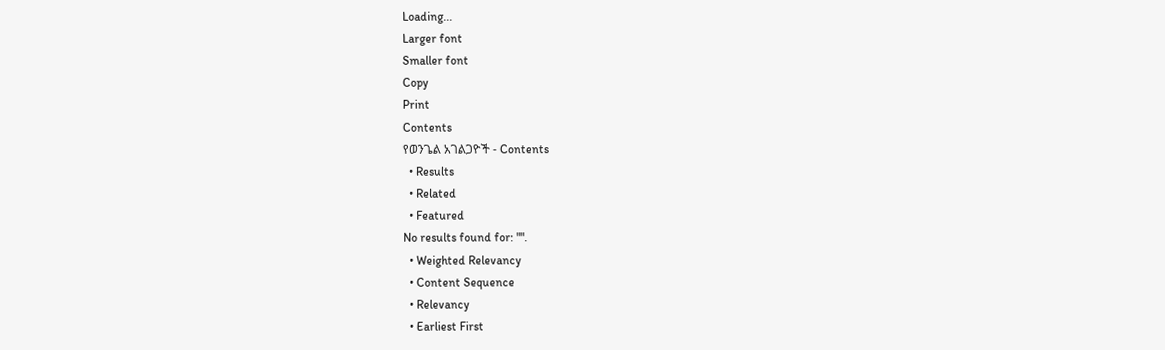Loading...
Larger font
Smaller font
Copy
Print
Contents
የወንጌል አገልጋዮች - Contents
  • Results
  • Related
  • Featured
No results found for: "".
  • Weighted Relevancy
  • Content Sequence
  • Relevancy
  • Earliest First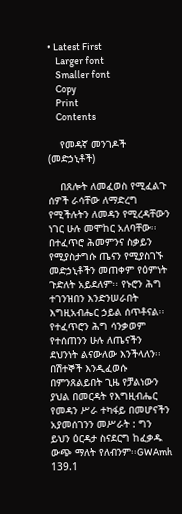• Latest First
    Larger font
    Smaller font
    Copy
    Print
    Contents

    የመዳኛ መንገዶች (መድኃኒቶች)

    በጸሎት ለመፈወስ የሚፈልጉ ሰዎች ራሳቸው ለማድረግ የሚችሉትን ለመዳን የሚረዳቸውን ነገር ሁሉ መሞከር አለባቸው፡፡ በተፈጥሮ ሕመምንና ስቃይን የሚያስታግሱ ጤናን የሚያስገኙ መድኃኒቶችን መጠቀም የዕምነት ጉድለት አይደለም፡፡ የኑሮን ሕግ ተገንዝበን እንድንሠራበት እግዚአብሔር ኃይል ሰጥቶናል፡፡ የተፈጥሮን ሕግ ሳንቃወም የተሰጠንን ሁሉ ለጤናችን ደህንነት ልናውለው እንችላለን፡፡ በሽተኞች እንዲፈወሱ በምንጸልይበት ጊዜ የቻልነውን ያህል በመርዳት የእግዚብሔር የመዳን ሥራ ተካፋይ በመሆናችን አያመሰገንን መሥራት : ግን ይህን ዕርዳታ ስናደርግ ከፈቃዱ ውጭ ማለት የለብንም፡፡GWAmh 139.1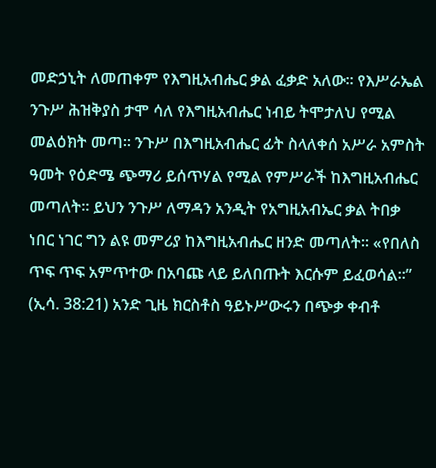መድኃኒት ለመጠቀም የእግዚአብሔር ቃል ፈቃድ አለው፡፡ የእሥራኤል ንጉሥ ሕዝቅያስ ታሞ ሳለ የእግዚአብሔር ነብይ ትሞታለህ የሚል መልዕክት መጣ፡፡ ንጉሥ በእግዚአብሔር ፊት ስላለቀሰ አሥራ አምስት ዓመት የዕድሜ ጭማሪ ይሰጥሃል የሚል የምሥራች ከእግዚአብሔር መጣለት፡፡ ይህን ንጉሥ ለማዳን አንዲት የአግዚአብኤር ቃል ትበቃ ነበር ነገር ግን ልዩ መምሪያ ከእግዚአብሔር ዘንድ መጣለት፡፡ «የበለስ ጥፍ ጥፍ አምጥተው በአባጩ ላይ ይለበጡት እርሱም ይፈወሳል፡፡” (ኢሳ. 38:21) አንድ ጊዜ ክርስቶስ ዓይኑሥውሩን በጭቃ ቀብቶ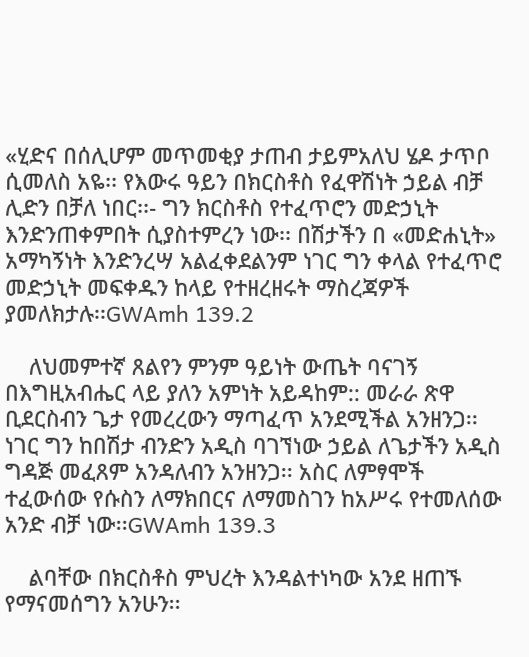«ሂድና በሰሊሆም መጥመቂያ ታጠብ ታይምአለህ ሄዶ ታጥቦ ሲመለስ አዬ፡፡ የእውሩ ዓይን በክርስቶስ የፈዋሽነት ኃይል ብቻ ሊድን በቻለ ነበር፡፡- ግን ክርስቶስ የተፈጥሮን መድኃኒት እንድንጠቀምበት ሲያስተምረን ነው፡፡ በሽታችን በ «መድሐኒት» አማካኝነት እንድንረሣ አልፈቀደልንም ነገር ግን ቀላል የተፈጥሮ መድኃኒት መፍቀዱን ከላይ የተዘረዘሩት ማስረጃዎች ያመለክታሉ፡፡GWAmh 139.2

    ለህመምተኛ ጸልየን ምንም ዓይነት ውጤት ባናገኝ በእግዚአብሔር ላይ ያለን አምነት አይዳከም:: መራራ ጽዋ ቢደርስብን ጌታ የመረረውን ማጣፈጥ አንደሚችል አንዘንጋ፡፡ ነገር ግን ከበሽታ ብንድን አዲስ ባገኘነው ኃይል ለጌታችን አዲስ ግዳጅ መፈጸም አንዳለብን አንዘንጋ፡፡ አስር ለምፃሞች ተፈውሰው የሱስን ለማክበርና ለማመስገን ከአሥሩ የተመለሰው አንድ ብቻ ነው፡፡GWAmh 139.3

    ልባቸው በክርስቶስ ምህረት እንዳልተነካው አንደ ዘጠኙ የማናመሰግን አንሁን፡፡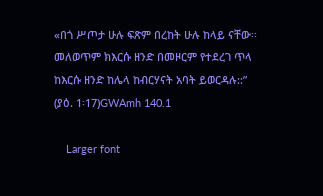«በጎ ሥጦታ ሁሉ ፍጽም በረከት ሁሉ ከላይ ናቸው፡፡ መለወጥም ክእርሱ ዘንድ በመዞርም የተደረገ ጥላ ከእርሱ ዘንድ ከሌላ ከብርሃናት አባት ይወርዳሉ::” (ያዕ. 1፡17)GWAmh 140.1

    Larger font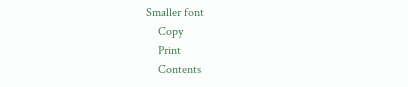Smaller font
    Copy
    Print
    Contents